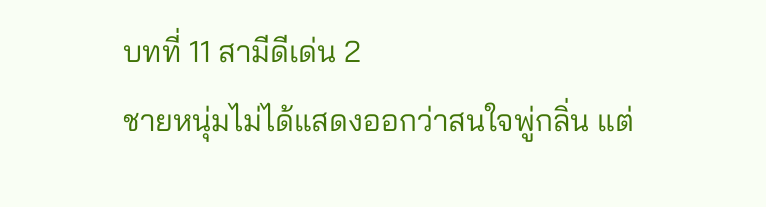บทที่ 11 สามีดีเด่น 2
ชายหนุ่มไม่ได้แสดงออกว่าสนใจพู่กลิ่น แต่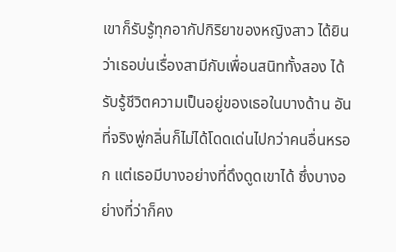เขาก็รับรู้ทุกอากัปกิริยาของหญิงสาว ได้ยินว่าเธอบ่นเรื่องสามีกับเพื่อนสนิททั้งสอง ได้รับรู้ชีวิตความเป็นอยู่ของเธอในบางด้าน อันที่จริงพู่กลิ่นก็ไม่ได้โดดเด่นไปกว่าคนอื่นหรอก แต่เธอมีบางอย่างที่ดึงดูดเขาได้ ซึ่งบางอย่างที่ว่าก็คง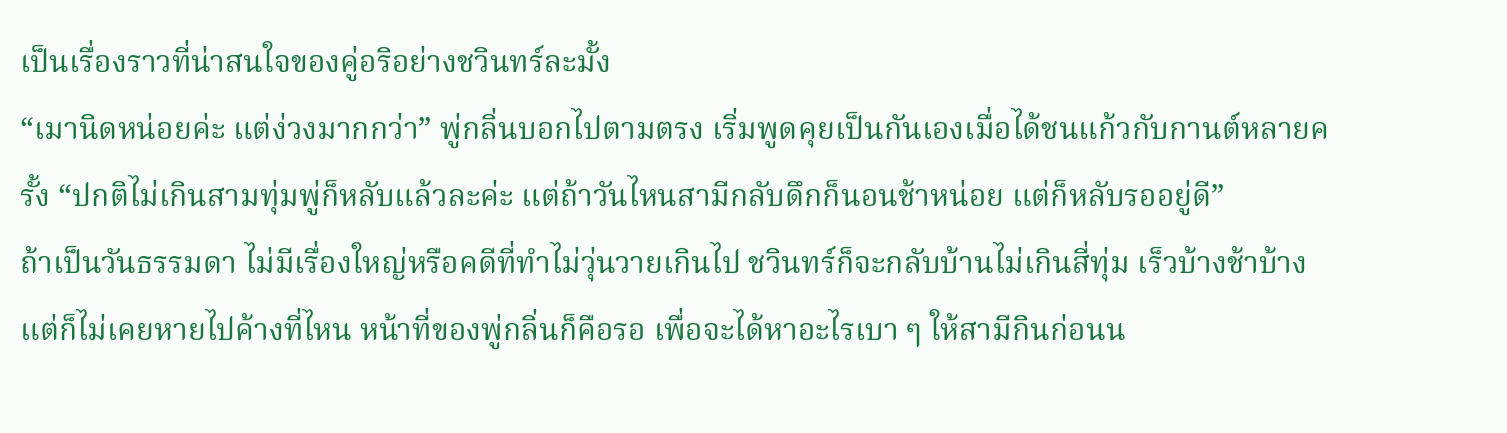เป็นเรื่องราวที่น่าสนใจของคู่อริอย่างชวินทร์ละมั้ง
“เมานิดหน่อยค่ะ แต่ง่วงมากกว่า” พู่กลิ่นบอกไปตามตรง เริ่มพูดคุยเป็นกันเองเมื่อได้ชนแก้วกับกานต์หลายครั้ง “ปกติไม่เกินสามทุ่มพู่ก็หลับแล้วละค่ะ แต่ถ้าวันไหนสามีกลับดึกก็นอนช้าหน่อย แต่ก็หลับรออยู่ดี”
ถ้าเป็นวันธรรมดา ไม่มีเรื่องใหญ่หรือคดีที่ทำไม่วุ่นวายเกินไป ชวินทร์ก็จะกลับบ้านไม่เกินสี่ทุ่ม เร็วบ้างช้าบ้าง แต่ก็ไม่เคยหายไปค้างที่ไหน หน้าที่ของพู่กลิ่นก็คือรอ เพื่อจะได้หาอะไรเบา ๆ ให้สามีกินก่อนน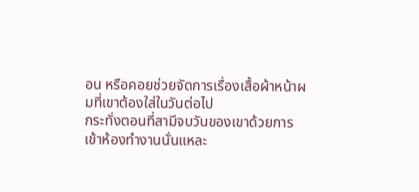อน หรือคอยช่วยจัดการเรื่องเสื้อผ้าหน้าผมที่เขาต้องใส่ในวันต่อไป
กระทั่งตอนที่สามีจบวันของเขาด้วยการเข้าห้องทำงานนั่นแหละ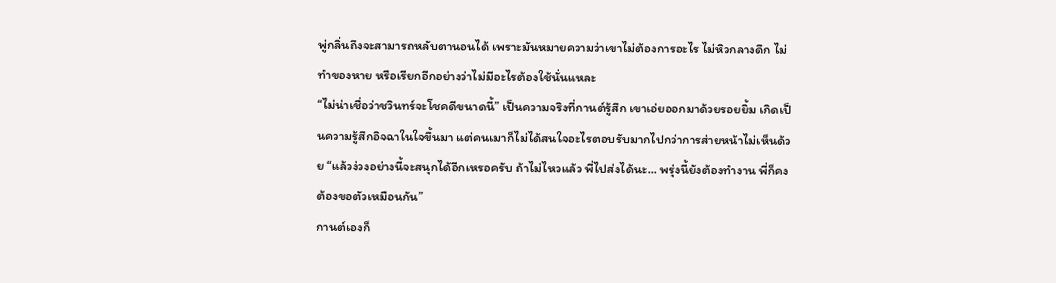พู่กลิ่นถึงจะสามารถหลับตานอนได้ เพราะมันหมายความว่าเขาไม่ต้องการอะไร ไม่หิวกลางดึก ไม่ทำของหาย หรือเรียกอีกอย่างว่าไม่มีอะไรต้องใช้นั่นแหละ
“ไม่น่าเชื่อว่าชวินทร์จะโชคดีขนาดนี้” เป็นความจริงที่กานต์รู้สึก เขาเอ่ยออกมาด้วยรอยยิ้ม เกิดเป็นความรู้สึกอิจฉาในใจขึ้นมา แต่คนเมาก็ไม่ได้สนใจอะไรตอบรับมากไปกว่าการส่ายหน้าไม่เห็นด้วย “แล้วง่วงอย่างนี้จะสนุกได้อีกเหรอครับ ถ้าไม่ไหวแล้ว พี่ไปส่งได้นะ... พรุ่งนี้ยังต้องทำงาน พี่ก็คงต้องขอตัวเหมือนกัน”
กานต์เองก็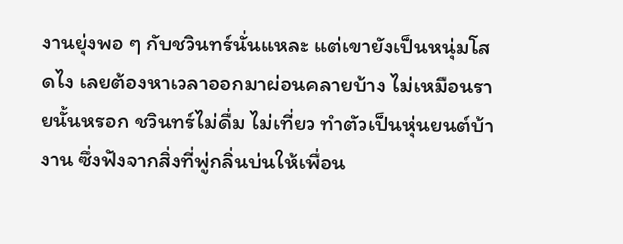งานยุ่งพอ ๆ กับชวินทร์นั่นแหละ แต่เขายังเป็นหนุ่มโสดไง เลยต้องหาเวลาออกมาผ่อนคลายบ้าง ไม่เหมือนรายนั้นหรอก ชวินทร์ไม่ดื่ม ไม่เที่ยว ทำตัวเป็นหุ่นยนต์บ้างาน ซึ่งฟังจากสิ่งที่พู่กลิ่นบ่นให้เพื่อน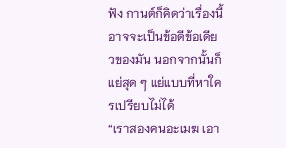ฟัง กานต์ก็คิดว่าเรื่องนี้อาจจะเป็นข้อดีข้อเดียวของมัน นอกจากนั้นก็แย่สุด ๆ แย่แบบที่หาใครเปรียบไม่ได้
“เราสองคนอะเมฆ เอา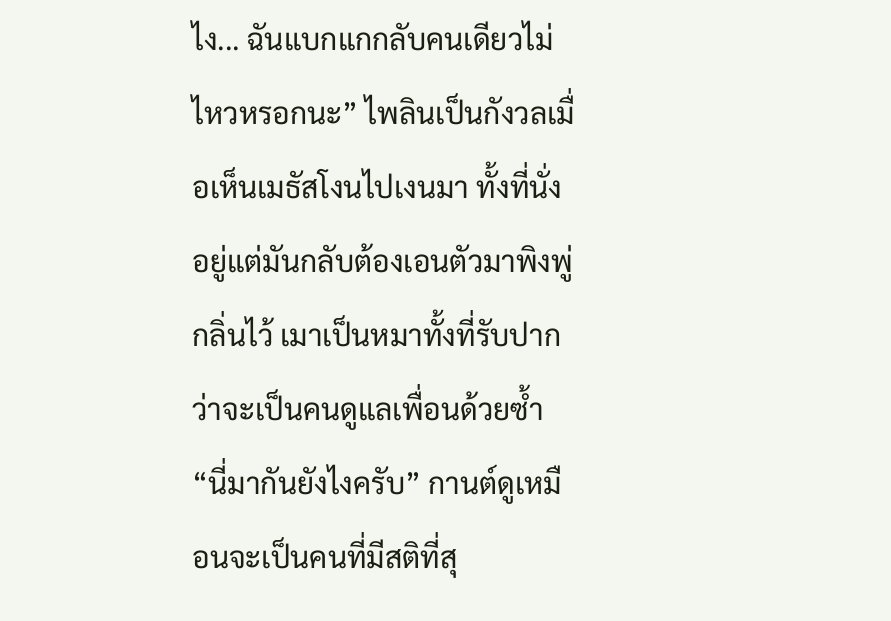ไง... ฉันแบกแกกลับคนเดียวไม่ไหวหรอกนะ” ไพลินเป็นกังวลเมื่อเห็นเมธัสโงนไปเงนมา ทั้งที่นั่งอยู่แต่มันกลับต้องเอนตัวมาพิงพู่กลิ่นไว้ เมาเป็นหมาทั้งที่รับปากว่าจะเป็นคนดูแลเพื่อนด้วยซ้ำ
“นี่มากันยังไงครับ” กานต์ดูเหมือนจะเป็นคนที่มีสติที่สุ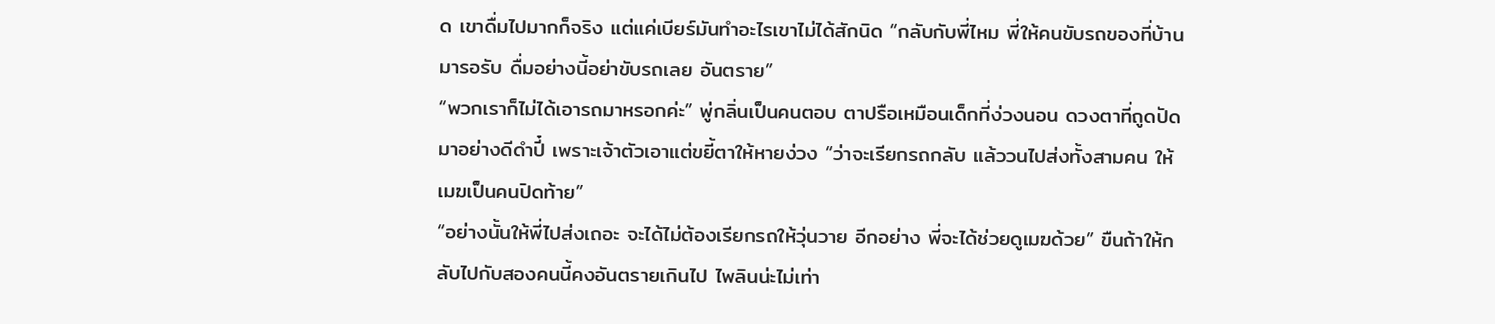ด เขาดื่มไปมากก็จริง แต่แค่เบียร์มันทำอะไรเขาไม่ได้สักนิด “กลับกับพี่ไหม พี่ให้คนขับรถของที่บ้านมารอรับ ดื่มอย่างนี้อย่าขับรถเลย อันตราย”
“พวกเราก็ไม่ได้เอารถมาหรอกค่ะ” พู่กลิ่นเป็นคนตอบ ตาปรือเหมือนเด็กที่ง่วงนอน ดวงตาที่ถูดปัดมาอย่างดีดำปี๋ เพราะเจ้าตัวเอาแต่ขยี้ตาให้หายง่วง “ว่าจะเรียกรถกลับ แล้ววนไปส่งทั้งสามคน ให้เมฆเป็นคนปิดท้าย”
“อย่างนั้นให้พี่ไปส่งเถอะ จะได้ไม่ต้องเรียกรถให้วุ่นวาย อีกอย่าง พี่จะได้ช่วยดูเมฆด้วย” ขืนถ้าให้กลับไปกับสองคนนี้คงอันตรายเกินไป ไพลินน่ะไม่เท่า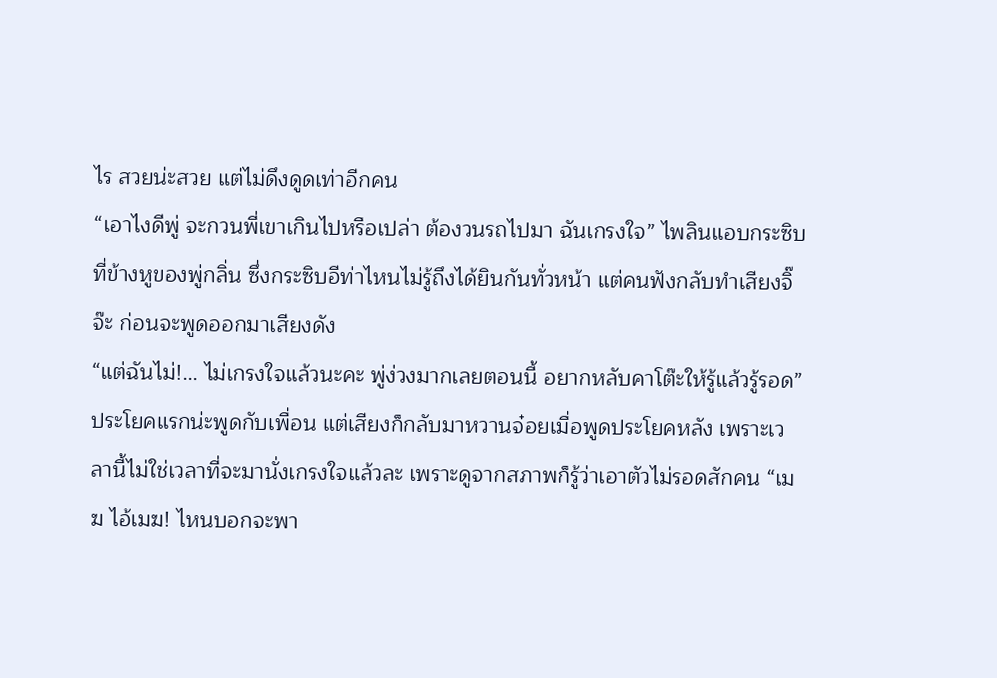ไร สวยน่ะสวย แต่ไม่ดึงดูดเท่าอีกคน
“เอาไงดีพู่ จะกวนพี่เขาเกินไปหรือเปล่า ต้องวนรถไปมา ฉันเกรงใจ” ไพลินแอบกระซิบที่ข้างหูของพู่กลิ่น ซึ่งกระซิบอีท่าไหนไม่รู้ถึงได้ยินกันทั่วหน้า แต่คนฟังกลับทำเสียงจิ๊จ๊ะ ก่อนจะพูดออกมาเสียงดัง
“แต่ฉันไม่!... ไม่เกรงใจแล้วนะคะ พู่ง่วงมากเลยตอนนี้ อยากหลับคาโต๊ะให้รู้แล้วรู้รอด” ประโยคแรกน่ะพูดกับเพื่อน แต่เสียงก็กลับมาหวานจ๋อยเมื่อพูดประโยคหลัง เพราะเวลานี้ไม่ใช่เวลาที่จะมานั่งเกรงใจแล้วละ เพราะดูจากสภาพก็รู้ว่าเอาตัวไม่รอดสักคน “เมฆ ไอ้เมฆ! ไหนบอกจะพา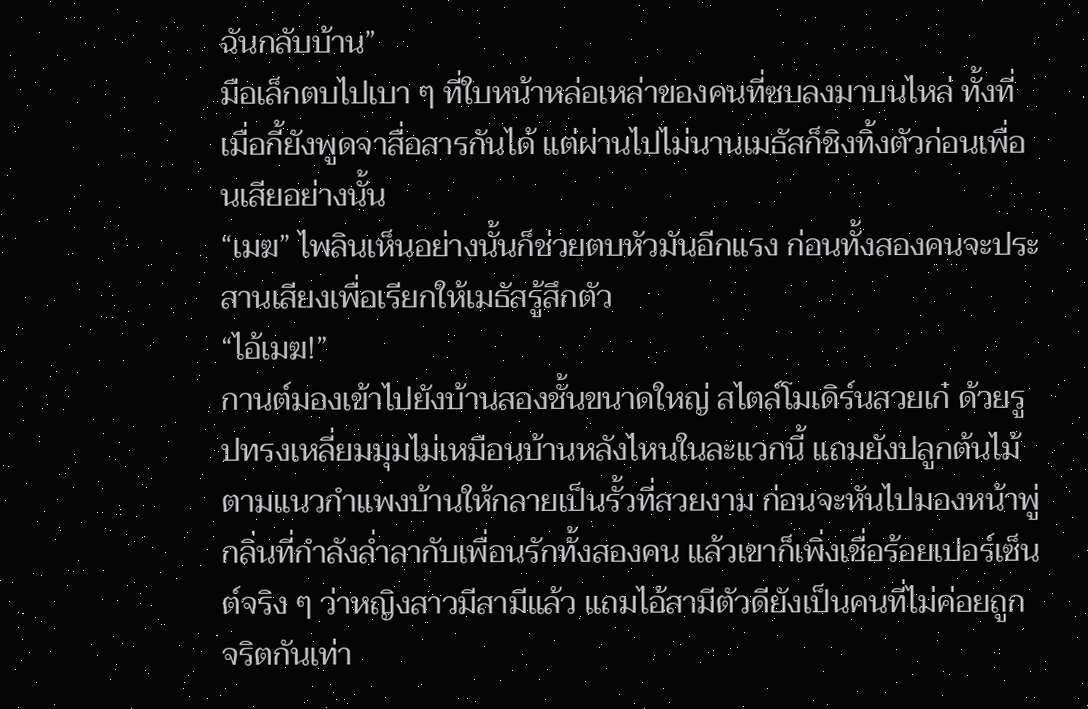ฉันกลับบ้าน”
มือเล็กตบไปเบา ๆ ที่ใบหน้าหล่อเหล่าของคนที่ซบลงมาบนไหล่ ทั้งที่เมื่อกี้ยังพูดจาสื่อสารกันได้ แต่ผ่านไปไม่นานเมธัสก็ชิงทิ้งตัวก่อนเพื่อนเสียอย่างนั้น
“เมฆ” ไพลินเห็นอย่างนั้นก็ช่วยตบหัวมันอีกแรง ก่อนทั้งสองคนจะประสานเสียงเพื่อเรียกให้เมธัสรู้สึกตัว
“ไอ้เมฆ!”
กานต์มองเข้าไปยังบ้านสองชั้นขนาดใหญ่ สไตล์โมเดิร์นสวยเก๋ ด้วยรูปทรงเหลี่ยมมุมไม่เหมือนบ้านหลังไหนในละแวกนี้ แถมยังปลูกต้นไม้ตามแนวกำแพงบ้านให้กลายเป็นรั้วที่สวยงาม ก่อนจะหันไปมองหน้าพู่กลิ่นที่กำลังล่ำลากับเพื่อนรักทั้งสองคน แล้วเขาก็เพิ่งเชื่อร้อยเปอร์เซ็นต์จริง ๆ ว่าหญิงสาวมีสามีแล้ว แถมไอ้สามีตัวดียังเป็นคนที่ไม่ค่อยถูกจริตกันเท่า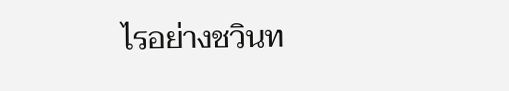ไรอย่างชวินท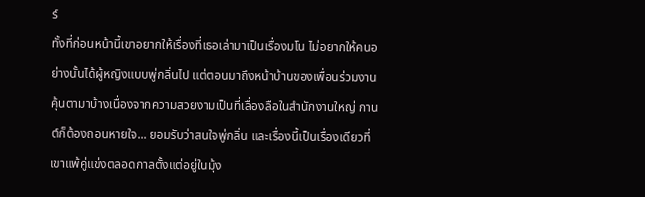ร์
ทั้งที่ก่อนหน้านี้เขาอยากให้เรื่องที่เธอเล่ามาเป็นเรื่องมโน ไม่อยากให้คนอย่างนั้นได้ผู้หญิงแบบพู่กลิ่นไป แต่ตอนมาถึงหน้าบ้านของเพื่อนร่วมงาน คุ้นตามาบ้างเนื่องจากความสวยงามเป็นที่เลื่องลือในสำนักงานใหญ่ กานต์ก็ต้องถอนหายใจ... ยอมรับว่าสนใจพู่กลิ่น และเรื่องนี้เป็นเรื่องเดียวที่เขาแพ้คู่แข่งตลอดกาลตั้งแต่อยู่ในมุ้ง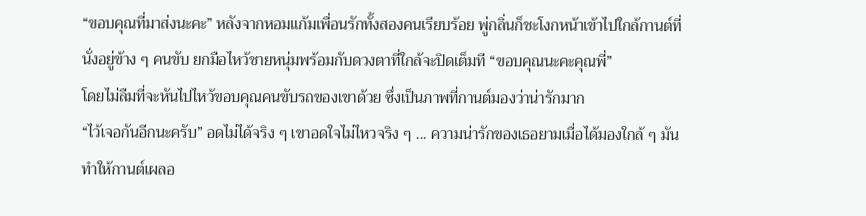“ขอบคุณที่มาส่งนะคะ” หลังจากหอมแก้มเพื่อนรักทั้งสองคนเรียบร้อย พู่กลิ่นก็ชะโงกหน้าเข้าไปใกล้กานต์ที่นั่งอยู่ข้าง ๆ คนขับ ยกมือไหว้ชายหนุ่มพร้อมกับดวงตาที่ใกล้จะปิดเต็มที “ขอบคุณนะคะคุณพี่”
โดยไม่ลืมที่จะหันไปไหว้ขอบคุณคนขับรถของเขาด้วย ซึ่งเป็นภาพที่กานต์มองว่าน่ารักมาก
“ไว้เจอกันอีกนะครับ” อดไม่ได้จริง ๆ เขาอดใจไม่ไหวจริง ๆ ... ความน่ารักของเธอยามเมื่อได้มองใกล้ ๆ มันทำให้กานต์เผลอ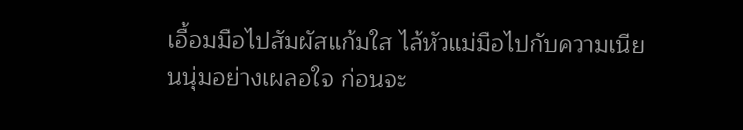เอื้อมมือไปสัมผัสแก้มใส ไล้หัวแม่มือไปกับความเนียนนุ่มอย่างเผลอใจ ก่อนจะ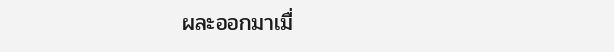ผละออกมาเมื่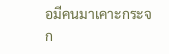อมีคนมาเคาะกระจก